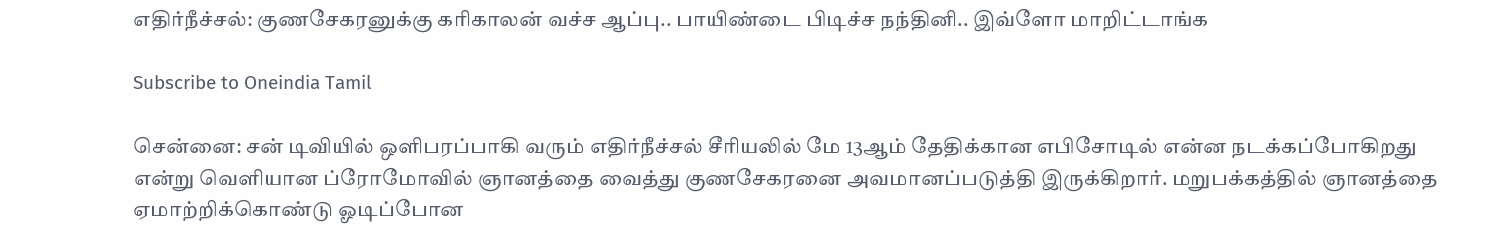எதிர்நீச்சல்: குணசேகரனுக்கு கரிகாலன் வச்ச ஆப்பு.. பாயிண்டை பிடிச்ச நந்தினி.. இவ்ளோ மாறிட்டாங்க

Subscribe to Oneindia Tamil

சென்னை: சன் டிவியில் ஒளிபரப்பாகி வரும் எதிர்நீச்சல் சீரியலில் மே 13ஆம் தேதிக்கான எபிசோடில் என்ன நடக்கப்போகிறது என்று வெளியான ப்ரோமோவில் ஞானத்தை வைத்து குணசேகரனை அவமானப்படுத்தி இருக்கிறார். மறுபக்கத்தில் ஞானத்தை ஏமாற்றிக்கொண்டு ஓடிப்போன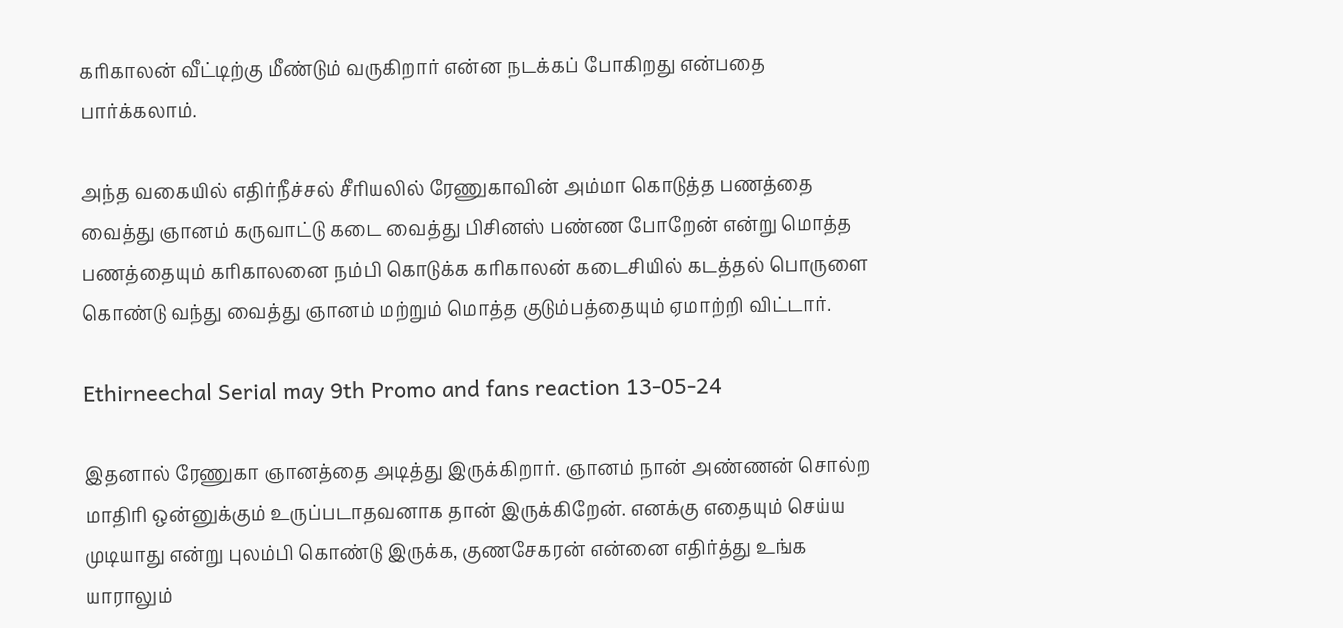கரிகாலன் வீட்டிற்கு மீண்டும் வருகிறார் என்ன நடக்கப் போகிறது என்பதை பார்க்கலாம்.

அந்த வகையில் எதிர்நீச்சல் சீரியலில் ரேணுகாவின் அம்மா கொடுத்த பணத்தை வைத்து ஞானம் கருவாட்டு கடை வைத்து பிசினஸ் பண்ண போறேன் என்று மொத்த பணத்தையும் கரிகாலனை நம்பி கொடுக்க கரிகாலன் கடைசியில் கடத்தல் பொருளை கொண்டு வந்து வைத்து ஞானம் மற்றும் மொத்த குடும்பத்தையும் ஏமாற்றி விட்டார்.

Ethirneechal Serial may 9th Promo and fans reaction 13-05-24

இதனால் ரேணுகா ஞானத்தை அடித்து இருக்கிறார். ஞானம் நான் அண்ணன் சொல்ற மாதிரி ஒன்னுக்கும் உருப்படாதவனாக தான் இருக்கிறேன். எனக்கு எதையும் செய்ய முடியாது என்று புலம்பி கொண்டு இருக்க, குணசேகரன் என்னை எதிர்த்து உங்க யாராலும்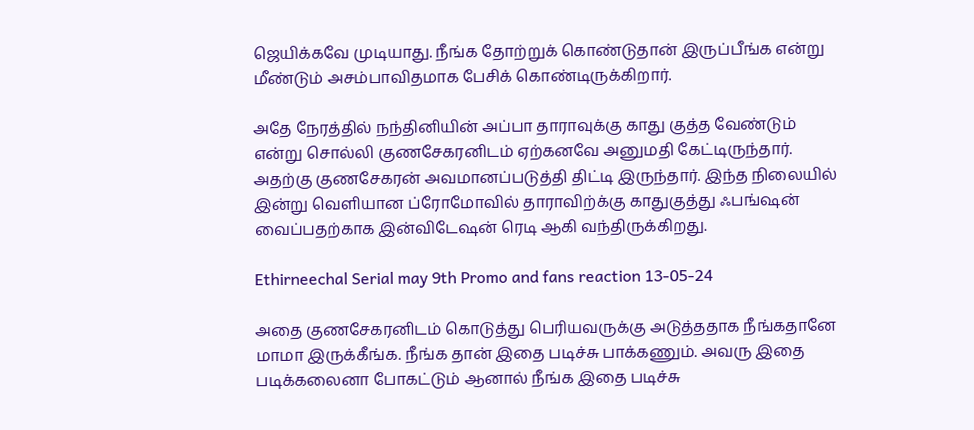ஜெயிக்கவே முடியாது. நீங்க தோற்றுக் கொண்டுதான் இருப்பீங்க என்று மீண்டும் அசம்பாவிதமாக பேசிக் கொண்டிருக்கிறார்.

அதே நேரத்தில் நந்தினியின் அப்பா தாராவுக்கு காது குத்த வேண்டும் என்று சொல்லி குணசேகரனிடம் ஏற்கனவே அனுமதி கேட்டிருந்தார். அதற்கு குணசேகரன் அவமானப்படுத்தி திட்டி இருந்தார். இந்த நிலையில் இன்று வெளியான ப்ரோமோவில் தாராவிற்க்கு காதுகுத்து ஃபங்ஷன் வைப்பதற்காக இன்விடேஷன் ரெடி ஆகி வந்திருக்கிறது.

Ethirneechal Serial may 9th Promo and fans reaction 13-05-24

அதை குணசேகரனிடம் கொடுத்து பெரியவருக்கு அடுத்ததாக நீங்கதானே மாமா இருக்கீங்க. நீங்க தான் இதை படிச்சு பாக்கணும். அவரு இதை படிக்கலைனா போகட்டும் ஆனால் நீங்க இதை படிச்சு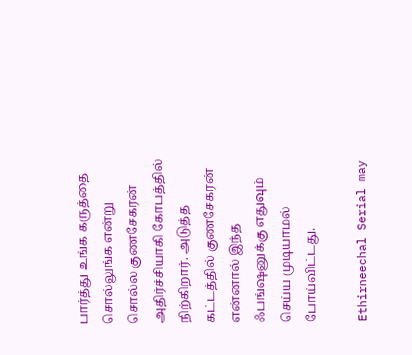பார்த்து உங்க கருத்தை சொல்லுங்க என்று சொல்ல குணசேகரன் அதிர்ச்சியாகி கோபத்தில் நிற்கிறார். அடுத்த கட்டத்தில் குணசேகரன் என்னால் இந்த ஃபங்ஷனுக்கு எதுவும் செய்ய முடியாமல் போய்விட்டது.

Ethirneechal Serial may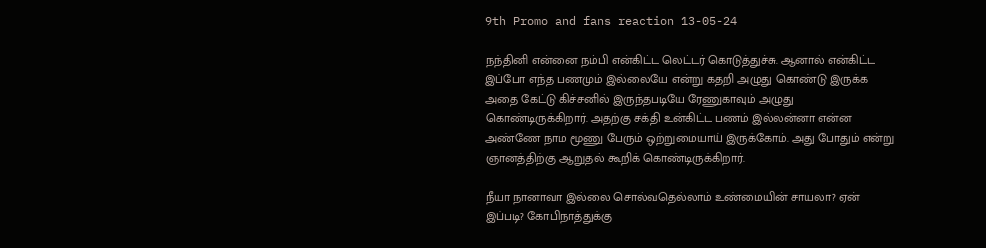9th Promo and fans reaction 13-05-24

நந்தினி என்னை நம்பி என்கிட்ட லெட்டர் கொடுத்துச்சு. ஆனால் என்கிட்ட இப்போ எந்த பணமும் இல்லையே என்று கதறி அழுது கொண்டு இருக்க அதை கேட்டு கிச்சனில் இருந்தபடியே ரேணுகாவும் அழுது கொண்டிருக்கிறார். அதற்கு சக்தி உன்கிட்ட பணம் இல்லன்னா என்ன அண்ணே நாம மூணு பேரும் ஒற்றுமையாய் இருக்கோம். அது போதும் என்று ஞானத்திற்கு ஆறுதல் கூறிக் கொண்டிருக்கிறார்.

நீயா நானாவா இல்லை சொல்வதெல்லாம் உண்மையின் சாயலா? ஏன் இப்படி? கோபிநாத்துக்கு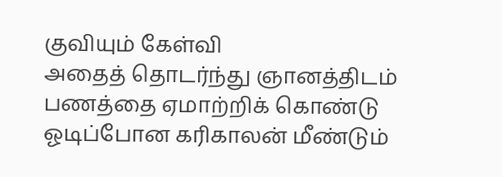குவியும் கேள்வி
அதைத் தொடர்ந்து ஞானத்திடம் பணத்தை ஏமாற்றிக் கொண்டு ஓடிப்போன கரிகாலன் மீண்டும்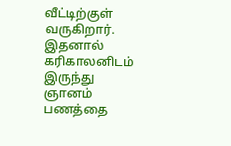வீட்டிற்குள் வருகிறார். இதனால் கரிகாலனிடம் இருந்து ஞானம் பணத்தை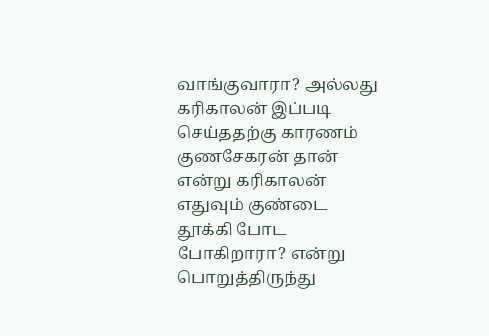வாங்குவாரா? அல்லது கரிகாலன் இப்படி செய்ததற்கு காரணம் குணசேகரன் தான் என்று கரிகாலன் எதுவும் குண்டை தூக்கி போட போகிறாரா? என்று பொறுத்திருந்து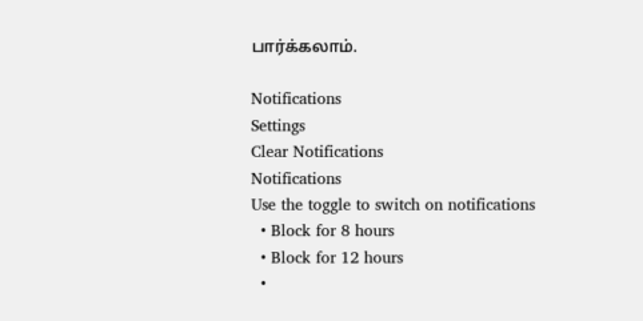பார்க்கலாம்.

Notifications
Settings
Clear Notifications
Notifications
Use the toggle to switch on notifications
  • Block for 8 hours
  • Block for 12 hours
  •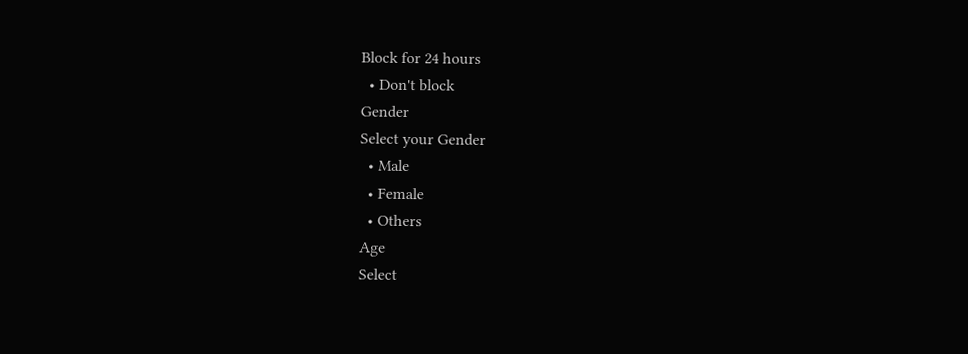Block for 24 hours
  • Don't block
Gender
Select your Gender
  • Male
  • Female
  • Others
Age
Select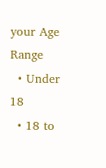your Age Range
  • Under 18
  • 18 to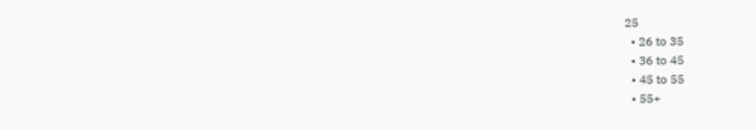25
  • 26 to 35
  • 36 to 45
  • 45 to 55
  • 55+